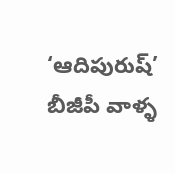‘ఆదిపురుష్’ బీజీపీ వాళ్ళ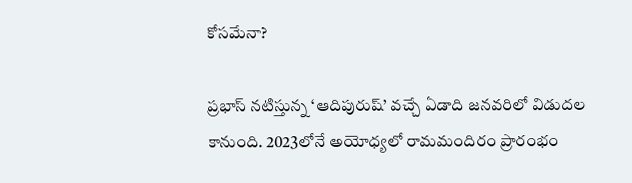కోసమేనా?

ప్రభాస్ నటిస్తున్న ‘ఆదిపురుష్’ వచ్చే ఏడాది జనవరిలో విడుదల కానుంది. 2023లోనే అయోధ్యలో రామమందిరం ప్రారంభం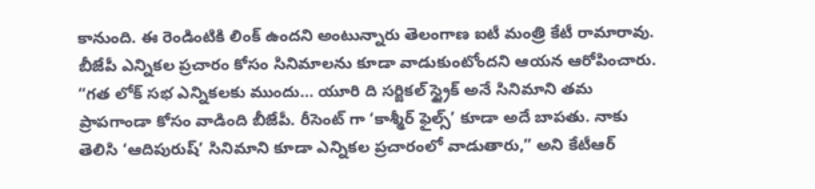కానుంది. ఈ రెండింటికి లింక్ ఉందని అంటున్నారు తెలంగాణ ఐటీ మంత్రి కేటీ రామారావు.
బీజేపీ ఎన్నికల ప్రచారం కోసం సినిమాలను కూడా వాడుకుంటోందని ఆయన ఆరోపించారు. “గత లోక్ సభ ఎన్నికలకు ముందు… యూరి ది సర్జికల్ స్ట్రైక్ అనే సినిమాని తమ ప్రాపగాండా కోసం వాడింది బీజేపీ. రీసెంట్ గా ‘కాశ్మీర్ ఫైల్స్’ కూడా అదే బాపతు. నాకు తెలిసి ‘ఆదిపురుష్’ సినిమాని కూడా ఎన్నికల ప్రచారంలో వాడుతారు,” అని కేటీఆర్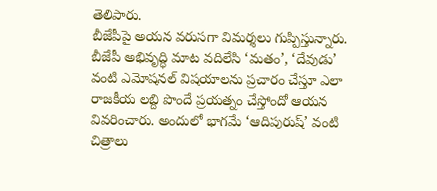తెలిపారు.
బీజేపీపై అయన వరుసగా విమర్శలు గుప్పిస్తున్నారు. బీజేపీ అభివృద్ధి మాట వదిలేసి ‘మతం’, ‘దేవుడు’ వంటి ఎమోషనల్ విషయాలను ప్రచారం చేస్తూ ఎలా రాజకీయ లబ్ది పొందే ప్రయత్నం చేస్తోందో ఆయన వివరించారు. అందులో భాగమే ‘ఆదిపురుష్’ వంటి చిత్రాలు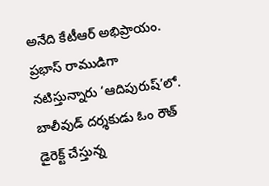అనేది కేటీఆర్ అభిప్రాయం.
ప్రభాస్ రాముడిగా నటిస్తున్నారు ‘ఆదిపురుష్’లో. బాలీవుడ్ దర్శకుడు ఓం రౌత్ డైరెక్ట్ చేస్తున్న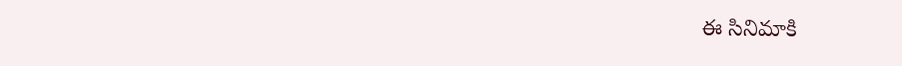ఈ సినిమాకి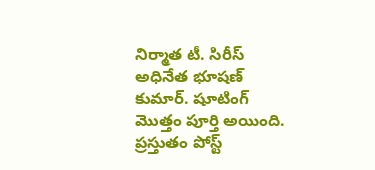నిర్మాత టీ. సిరీస్ అధినేత భూషణ్ కుమార్. షూటింగ్ మొత్తం పూర్తి అయింది. ప్రస్తుతం పోస్ట్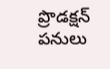ప్రొడక్షన్ పనులు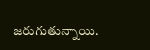జరుగుతున్నాయి.